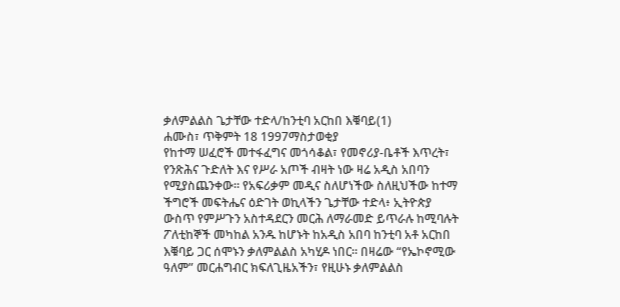ቃለምልልስ ጌታቸው ተድላ/ከንቲባ አርከበ እቑባይ(1)
ሐሙስ፣ ጥቅምት 18 1997ማስታወቂያ
የከተማ ሠፈሮች መተፋፈግና መጎሳቆል፣ የመኖሪያ-ቤቶች እጥረት፣ የንጽሕና ጉድለት እና የሥራ አጦች ብዛት ነው ዛሬ አዲስ አበባን የሚያስጨንቀው። የአፍሪቃም መዲና ስለሆነችው ስለዚህችው ከተማ ችግሮች መፍትሔና ዕድገት ወኪላችን ጌታቸው ተድላ፥ ኢትዮጵያ ውስጥ የምሥጉን አስተዳደርን መርሕ ለማራመድ ይጥራሉ ከሚባሉት ፖለቲከኞች መካከል አንዱ ከሆኑት ከአዲስ አበባ ከንቲባ አቶ አርከበ እቑባይ ጋር ሰሞኑን ቃለምልልስ አካሂዶ ነበር። በዛሬው “የኤኮኖሚው ዓለም” መርሐግብር ክፍለጊዜአችን፣ የዚሁኑ ቃለምልልስ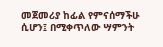መጀመሪያ ከፊል የምናሰማችሁ ሲሆን፤ በሚቀጥለው ሣምንት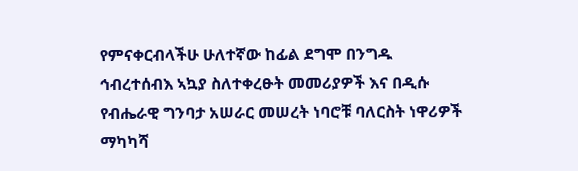የምናቀርብላችሁ ሁለተኛው ከፊል ደግሞ በንግዱ ኅብረተሰብእ ኣኳያ ስለተቀረፁት መመሪያዎች እና በዲሱ የብሔራዊ ግንባታ አሠራር መሠረት ነባሮቹ ባለርስት ነዋሪዎች ማካካሻ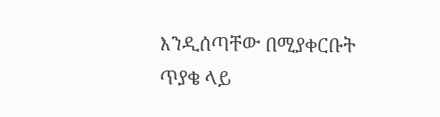እንዲሰጣቸው በሚያቀርቡት ጥያቄ ላይ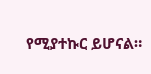የሚያተኩር ይሆናል።